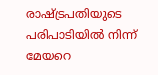രാഷ്ട്രപതിയുടെ പരിപാടിയിൽ നിന്ന് മേയറെ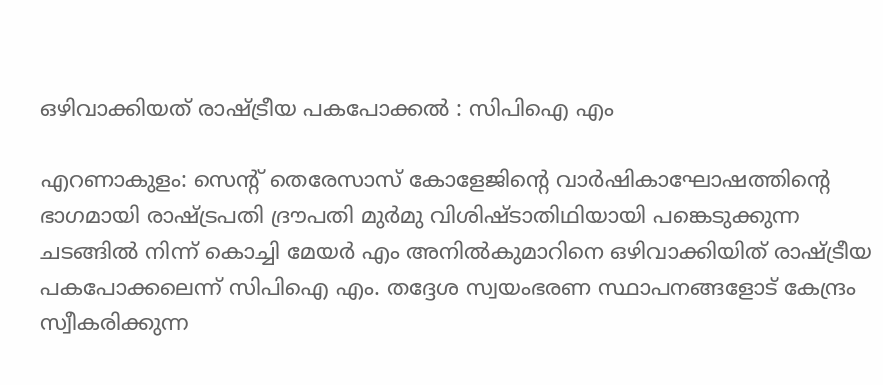ഒഴിവാക്കിയത് രാഷ്ട്രീയ പകപോക്കൽ : സിപിഐ എം

എറണാകുളം: സെൻ്റ് തെരേസാസ് കോളേജിൻ്റെ വാർഷികാഘോഷത്തിൻ്റെ ഭാഗമായി രാഷ്ട്രപതി ദ്രൗപതി മുർമു വിശിഷ്ടാതിഥിയായി പങ്കെടുക്കുന്ന ചടങ്ങിൽ നിന്ന് കൊച്ചി മേയർ എം അനിൽകുമാറിനെ ഒഴിവാക്കിയിത് രാഷ്ട്രീയ പകപോക്കലെന്ന് സിപിഐ എം. തദ്ദേശ സ്വയംഭരണ സ്ഥാപനങ്ങളോട് കേന്ദ്രം സ്വീകരിക്കുന്ന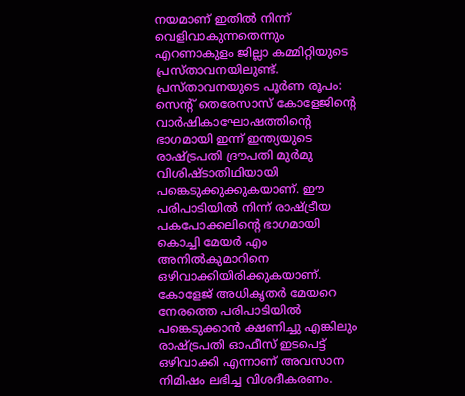നയമാണ് ഇതിൽ നിന്ന് വെളിവാകുന്നതെന്നും എറണാകുളം ജില്ലാ കമ്മിറ്റിയുടെ പ്രസ്താവനയിലുണ്ട്.
പ്രസ്താവനയുടെ പൂർണ രൂപം:
സെൻ്റ് തെരേസാസ് കോളേജിൻ്റെ വാർഷികാഘോഷത്തിൻ്റെ ഭാഗമായി ഇന്ന് ഇന്ത്യയുടെ രാഷ്ട്രപതി ദ്രൗപതി മുർമു വിശിഷ്ടാതിഥിയായി പങ്കെടുക്കുക്കുകയാണ്. ഈ പരിപാടിയിൽ നിന്ന് രാഷ്ട്രീയ പകപോക്കലിൻ്റെ ഭാഗമായി കൊച്ചി മേയർ എം അനിൽകുമാറിനെ ഒഴിവാക്കിയിരിക്കുകയാണ്. കോളേജ് അധികൃതർ മേയറെ നേരത്തെ പരിപാടിയിൽ പങ്കെടുക്കാൻ ക്ഷണിച്ചു എങ്കിലും രാഷ്ട്രപതി ഓഫീസ് ഇടപെട്ട് ഒഴിവാക്കി എന്നാണ് അവസാന നിമിഷം ലഭിച്ച വിശദീകരണം.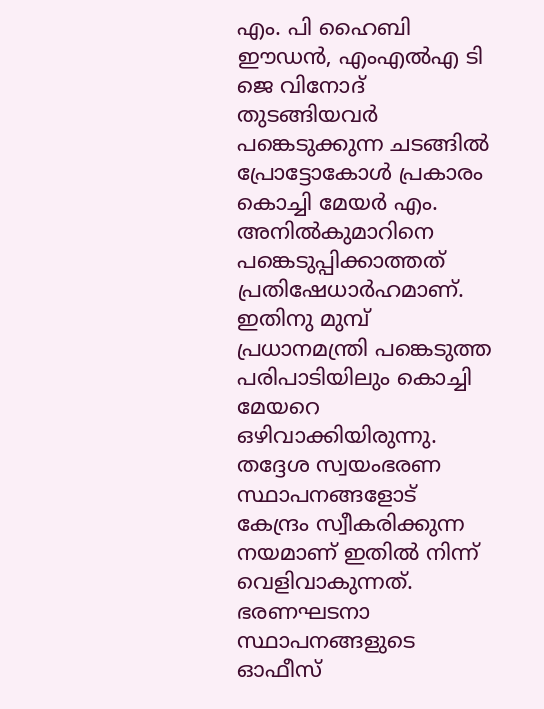എം. പി ഹൈബി ഈഡൻ, എംഎൽഎ ടി ജെ വിനോദ് തുടങ്ങിയവർ പങ്കെടുക്കുന്ന ചടങ്ങിൽ പ്രോട്ടോകോൾ പ്രകാരം കൊച്ചി മേയർ എം. അനിൽകുമാറിനെ പങ്കെടുപ്പിക്കാത്തത് പ്രതിഷേധാർഹമാണ്. ഇതിനു മുമ്പ് പ്രധാനമന്ത്രി പങ്കെടുത്ത പരിപാടിയിലും കൊച്ചി മേയറെ ഒഴിവാക്കിയിരുന്നു.
തദ്ദേശ സ്വയംഭരണ സ്ഥാപനങ്ങളോട് കേന്ദ്രം സ്വീകരിക്കുന്ന നയമാണ് ഇതിൽ നിന്ന് വെളിവാകുന്നത്. ഭരണഘടനാ സ്ഥാപനങ്ങളുടെ ഓഫീസ്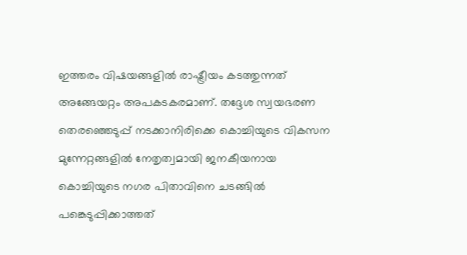ഇത്തരം വിഷയങ്ങളിൽ രാഷ്ട്രീയം കടത്തുന്നത് അങ്ങേയറ്റം അപകടകരമാണ്. തദ്ദേശ സ്വയഭരണ തെരഞ്ഞെടുപ്പ് നടക്കാനിരിക്കെ കൊച്ചിയുടെ വികസന മുന്നേറ്റങ്ങളിൽ നേതൃത്വമായി ജനകീയനായ കൊച്ചിയുടെ നഗര പിതാവിനെ ചടങ്ങിൽ പങ്കെടുപ്പിക്കാത്തത്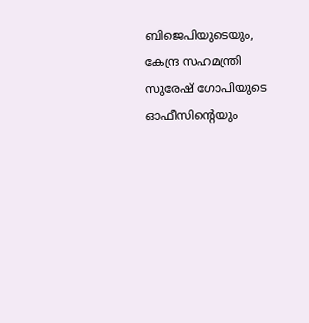ബിജെപിയുടെയും, കേന്ദ്ര സഹമന്ത്രി സുരേഷ് ഗോപിയുടെ ഓഫീസിന്റെയും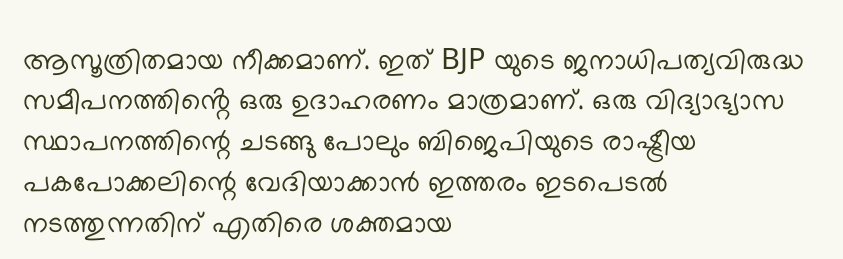ആസൂത്രിതമായ നീക്കമാണ്. ഇത് BJP യുടെ ജനാധിപത്യവിരുദ്ധ സമീപനത്തിൻ്റെ ഒരു ഉദാഹരണം മാത്രമാണ്. ഒരു വിദ്യാഭ്യാസ സ്ഥാപനത്തിന്റെ ചടങ്ങു പോലും ബിജെപിയുടെ രാഷ്ട്രീയ പകപോക്കലിന്റെ വേദിയാക്കാൻ ഇത്തരം ഇടപെടൽ നടത്തുന്നതിന് എതിരെ ശക്തമായ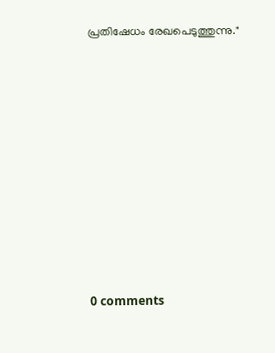പ്രതിഷേധം രേഖപെടുത്തുന്നു."










0 comments